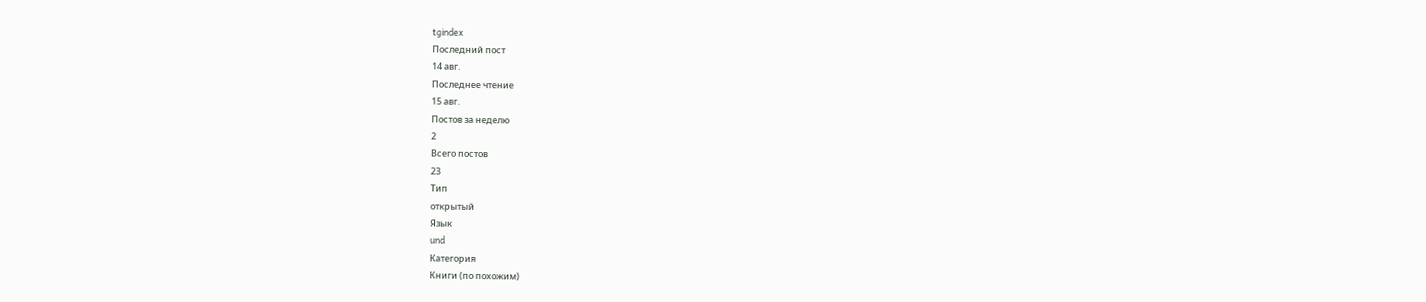tgindex
Последний пост
14 авг.
Последнее чтение
15 авг.
Постов за неделю
2
Всего постов
23
Тип
открытый
Язык
und
Категория
Книги (по похожим)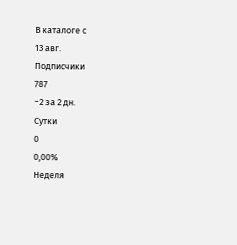В каталоге с
13 авг.
Подписчики
787
−2 за 2 дн.
Сутки
0
0,00%
Неделя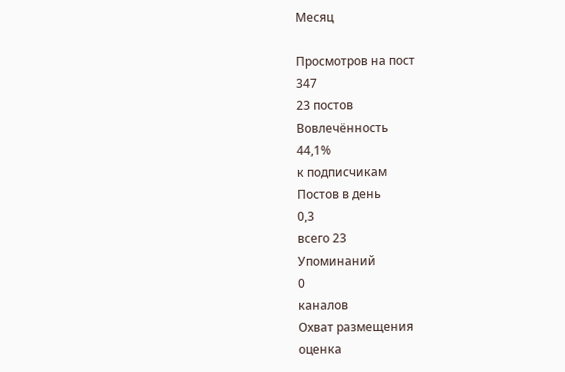Месяц

Просмотров на пост
347
23 постов
Вовлечённость
44,1%
к подписчикам
Постов в день
0,3
всего 23
Упоминаний
0
каналов
Охват размещения
оценка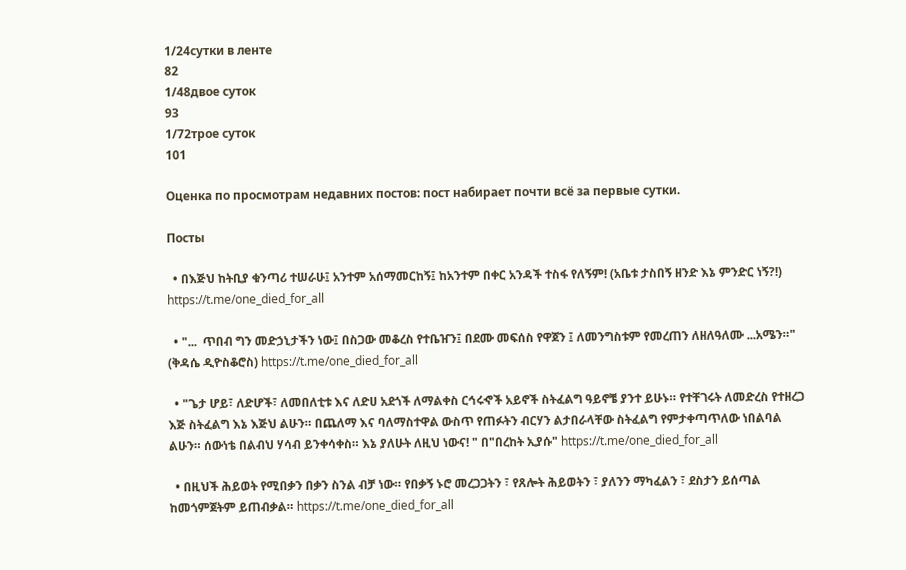1/24сутки в ленте
82
1/48двое суток
93
1/72трое суток
101

Оценка по просмотрам недавних постов: пост набирает почти всё за первые сутки.

Посты

  • በእጅህ ከትቢያ ቁንጣሪ ተሠራሁ፤ አንተም አሰማመርከኝ፤ ከአንተም በቀር አንዳች ተስፋ የለኝም! (አቤቱ ታስበኝ ዘንድ እኔ ምንድር ነኝ?!) https://t.me/one_died_for_all

  • "...  ጥበብ ግን መድኃኒታችን ነው፤ በስጋው መቆረስ የተቤዠን፤ በደሙ መፍሰስ የዋጀን ፤ ለመንግስቱም የመረጠን ለዘለዓለሙ ...አሜን።" (ቅዳሴ ዲዮስቆሮስ) https://t.me/one_died_for_all

  • "ጌታ ሆይ፣ ለድሆች፣ ለመበለቲቱ እና ለድሀ አደጎች ለማልቀስ ርኅሩኆች አይኖች ስትፈልግ ዓይኖቼ ያንተ ይሁኑ። የተቸገሩት ለመድረስ የተዘረጋ እጅ ስትፈልግ እኔ እጅህ ልሁን። በጨለማ እና ባለማስተዋል ውስጥ የጠፉትን ብርሃን ልታበራላቸው ስትፈልግ የምታቀጣጥለው ነበልባል ልሁን። ሰውነቴ በልብህ ሃሳብ ይንቀሳቀስ። እኔ ያለሁት ለዚህ ነውና! " በ"በረከት ኢያሱ" https://t.me/one_died_for_all

  • በዚህች ሕይወት የሚበቃን በቃን ስንል ብቻ ነው። የበቃኝ ኑሮ መረጋጋትን ፣ የጸሎት ሕይወትን ፣ ያለንን ማካፈልን ፣ ደስታን ይሰጣል ከመጎምጀትም ይጠብቃል። https://t.me/one_died_for_all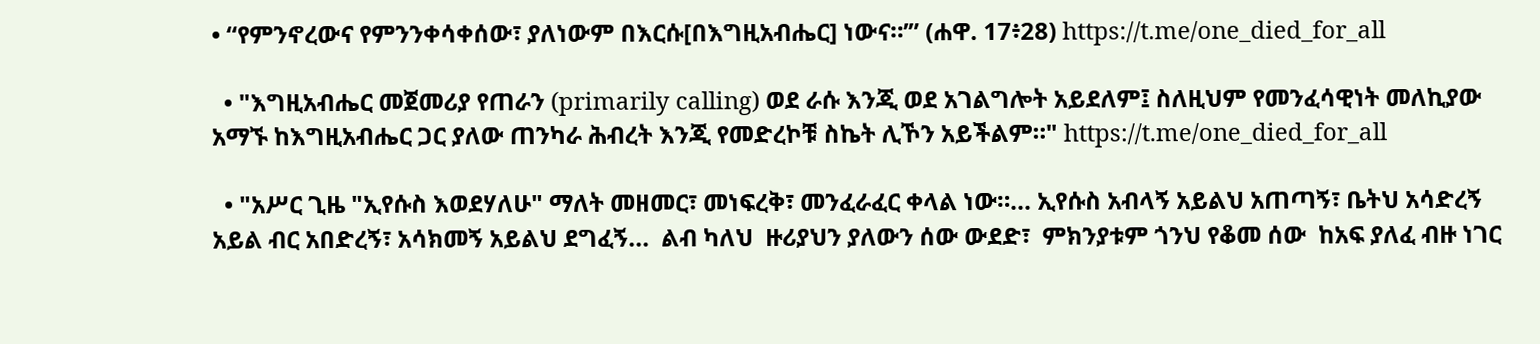• “የምንኖረውና የምንንቀሳቀሰው፣ ያለነውም በእርሱ[በእግዚአብሔር] ነውና።’” (ሐዋ. 17፥28) https://t.me/one_died_for_all

  • "እግዚአብሔር መጀመሪያ የጠራን (primarily calling) ወደ ራሱ እንጂ ወደ አገልግሎት አይደለም፤ ስለዚህም የመንፈሳዊነት መለኪያው አማኙ ከእግዚአብሔር ጋር ያለው ጠንካራ ሕብረት እንጂ የመድረኮቹ ስኬት ሊኾን አይችልም።" https://t.me/one_died_for_all

  • "አሥር ጊዜ "ኢየሱስ እወደሃለሁ" ማለት መዘመር፣ መነፍረቅ፣ መንፈራፈር ቀላል ነው።... ኢየሱስ አብላኝ አይልህ አጠጣኝ፣ ቤትህ አሳድረኝ አይል ብር አበድረኝ፣ አሳክመኝ አይልህ ደግፈኝ...  ልብ ካለህ  ዙሪያህን ያለውን ሰው ውደድ፣  ምክንያቱም ጎንህ የቆመ ሰው  ከአፍ ያለፈ ብዙ ነገር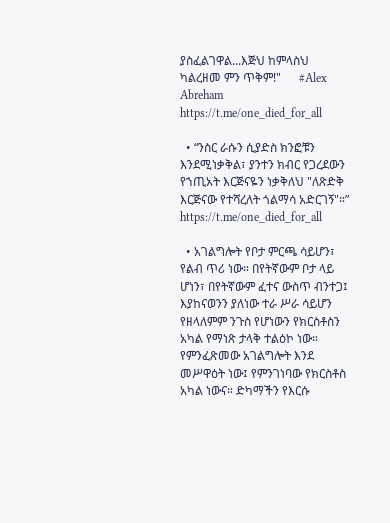ያስፈልገዋል...እጅህ ከምላስህ ካልረዘመ ምን ጥቅም!"      #Alex Abreham https://t.me/one_died_for_all

  • “ንስር ራሱን ሲያድስ ክንፎቹን እንደሚነቃቅል፣ ያንተን ክብር የጋረደውን የኀጢአት እርጅናዬን ነቃቅለህ "ለጽድቅ እርጅናው የተሻረለት ጎልማሳ አድርገኝ"።” https://t.me/one_died_for_all

  • አገልግሎት የቦታ ምርጫ ሳይሆን፣ የልብ ጥሪ ነው። በየትኛውም ቦታ ላይ ሆነን፣ በየትኛውም ፈተና ውስጥ ብንተጋ፤ እያከናወንን ያለነው ተራ ሥራ ሳይሆን የዘላለምም ንጉስ የሆነውን የክርስቶስን አካል የማነጽ ታላቅ ተልዕኮ ነው። የምንፈጽመው አገልግሎት እንደ መሥዋዕት ነው፤ የምንገነባው የክርስቶስ አካል ነውና። ድካማችን የእርሱ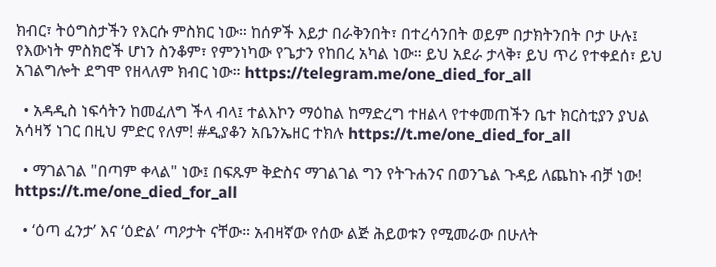ክብር፣ ትዕግስታችን የእርሱ ምስክር ነው። ከሰዎች እይታ በራቅንበት፣ በተረሳንበት ወይም በታክትንበት ቦታ ሁሉ፤ የእውነት ምስክሮች ሆነን ስንቆም፣ የምንነካው የጌታን የከበረ አካል ነው። ይህ አደራ ታላቅ፣ ይህ ጥሪ የተቀደሰ፣ ይህ አገልግሎት ደግሞ የዘላለም ክብር ነው። https://telegram.me/one_died_for_all

  • አዳዲስ ነፍሳትን ከመፈለግ ችላ ብላ፤ ተልእኮን ማዕከል ከማድረግ ተዘልላ የተቀመጠችን ቤተ ክርስቲያን ያህል አሳዛኝ ነገር በዚህ ምድር የለም! #ዲያቆን አቤንኤዘር ተክሉ https://t.me/one_died_for_all

  • ማገልገል "በጣም ቀላል" ነው፤ በፍጹም ቅድስና ማገልገል ግን የትጉሐንና በወንጌል ጉዳይ ለጨከኑ ብቻ ነው! https://t.me/one_died_for_all

  • ‘ዕጣ ፈንታ’ እና ‘ዕድል’ ጣዖታት ናቸው። አብዛኛው የሰው ልጅ ሕይወቱን የሚመራው በሁለት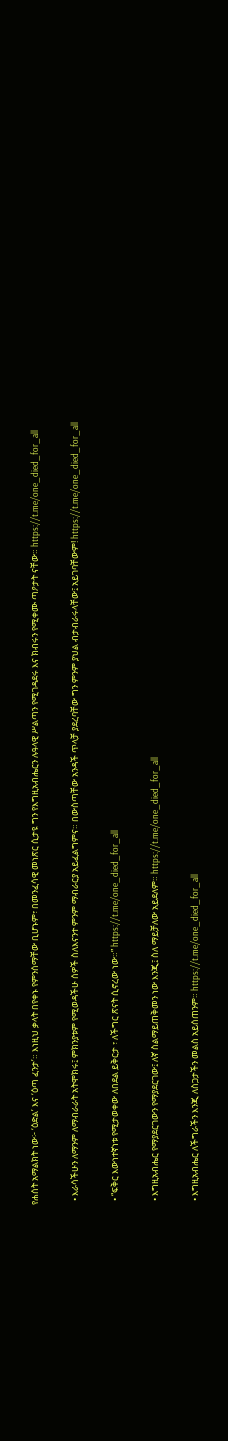የሐሰት አማልክት ነው፦ ‘ዕድል’ እና ‘ዕጣ ፈንታ’። እነዚህ ቃላት በየቀኑ የምንሰማቸው ቢሆኑም፣ በመንፈሳዊ መነጽር ሲታዩ ግን የእግዚአብሔርን ሉዓላዊ ሥልጣን የሚገዳደሩ እና ክብሩን የሚቀሙ ጣዖታት ናቸው። https://t.me/one_died_for_all

  • እራሳችሁን ለማንም ለማብራራት አትሞክሩ፤ ምክንያቱም የሚወዳችሁ ሰዎች ስለእናንተ ምንም ማብራርያ አይፈልግምና። በውስጣቸው አንዳች ጥላቻ ያደረባቸው ግን ምንም ያህል ብታብራሩላቸው፤ አይገባቸውም! https://t.me/one_died_for_all

  • “ፍቅር እውነተኛነቱ የሚታወቀው ለበደል ይቅርታ ፣ ለችግር ጽናት ሲኖረው ነው።” https://t.me/one_died_for_all

  • እግዚአብሔር የማያደርገውን የማያደርገው፤ ለኛ ስልማይጠቅመን ነው እንጂ፤ ስለ ማይቻለው አይደለም። https://t.me/one_died_for_all

  • እግዚአብሔር ለችግራችን እንጂ ለስጋታችን መልስ አይሰጠንም። https://t.me/one_died_for_all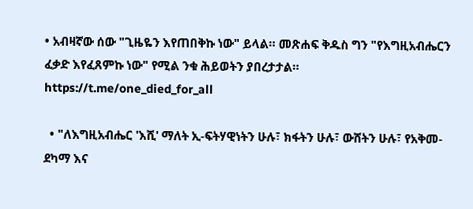• አብዛኛው ሰው "ጊዜዬን እየጠበቅኩ ነው" ይላል። መጽሐፍ ቅዱስ ግን "የእግዚአብሔርን ፈቃድ እየፈጸምኩ ነው" የሚል ንቁ ሕይወትን ያበረታታል። https://t.me/one_died_for_all

  • "ለእግዚአብሔር 'እሺ' ማለት ኢ-ፍትሃዊነትን ሁሉ፣ ክፋትን ሁሉ፣ ውሸትን ሁሉ፣ የአቅመ-ደካማ እና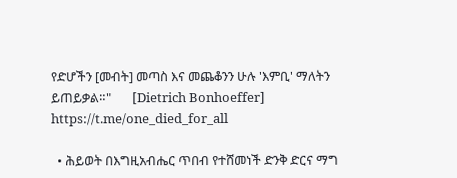የድሆችን [መብት] መጣስ እና መጨቆንን ሁሉ 'እምቢ' ማለትን ይጠይቃል።"       [Dietrich Bonhoeffer] https://t.me/one_died_for_all

  • ሕይወት በእግዚአብሔር ጥበብ የተሸመነች ድንቅ ድርና ማግ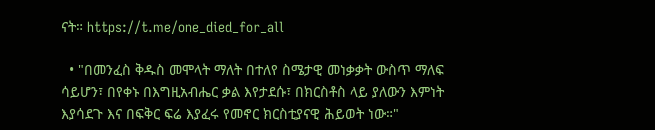ናት። https://t.me/one_died_for_all

  • "በመንፈስ ቅዱስ መሞላት ማለት በተለየ ስሜታዊ መነቃቃት ውስጥ ማለፍ ሳይሆን፣ በየቀኑ በእግዚአብሔር ቃል እየታደሱ፣ በክርስቶስ ላይ ያለውን እምነት እያሳደጉ እና በፍቅር ፍሬ እያፈሩ የመኖር ክርስቲያናዊ ሕይወት ነው።"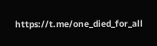https://t.me/one_died_for_all